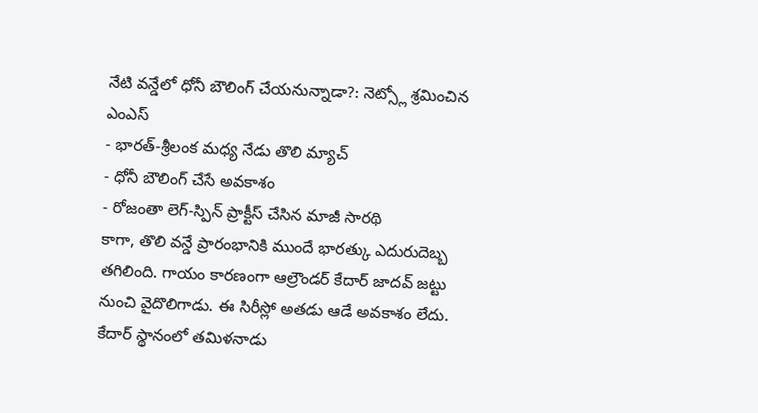నేటి వన్డేలో ధోనీ బౌలింగ్ చేయనున్నాడా?: నెట్స్లో శ్రమించిన ఎంఎస్
- భారత్-శ్రీలంక మధ్య నేడు తొలి మ్యాచ్
- ధోనీ బౌలింగ్ చేసే అవకాశం
- రోజంతా లెగ్-స్పిన్ ప్రాక్టీస్ చేసిన మాజీ సారథి
కాగా, తొలి వన్డే ప్రారంభానికి ముందే భారత్కు ఎదురుదెబ్బ తగిలింది. గాయం కారణంగా ఆల్రౌండర్ కేదార్ జాదవ్ జట్టు నుంచి వైదొలిగాడు. ఈ సిరీస్లో అతడు ఆడే అవకాశం లేదు. కేదార్ స్థానంలో తమిళనాడు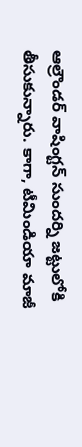ఆల్రౌండర్ వాషింగ్టన్ సుందర్ని జట్టులోకి తీసుకున్నారు. కాగా, టీమిండియా మాజీ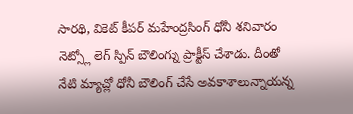సారథి, వికెట్ కీపర్ మహేంద్రసింగ్ ధోనీ శనివారం నెట్స్లో లెగ్ స్పిన్ బౌలింగ్ను ప్రాక్టీస్ చేశాడు. దీంతో నేటి మ్యాచ్లో ధోనీ బౌలింగ్ చేసే అవకాశాలున్నాయన్న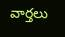వార్తలు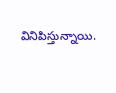వినిపిస్తున్నాయి.